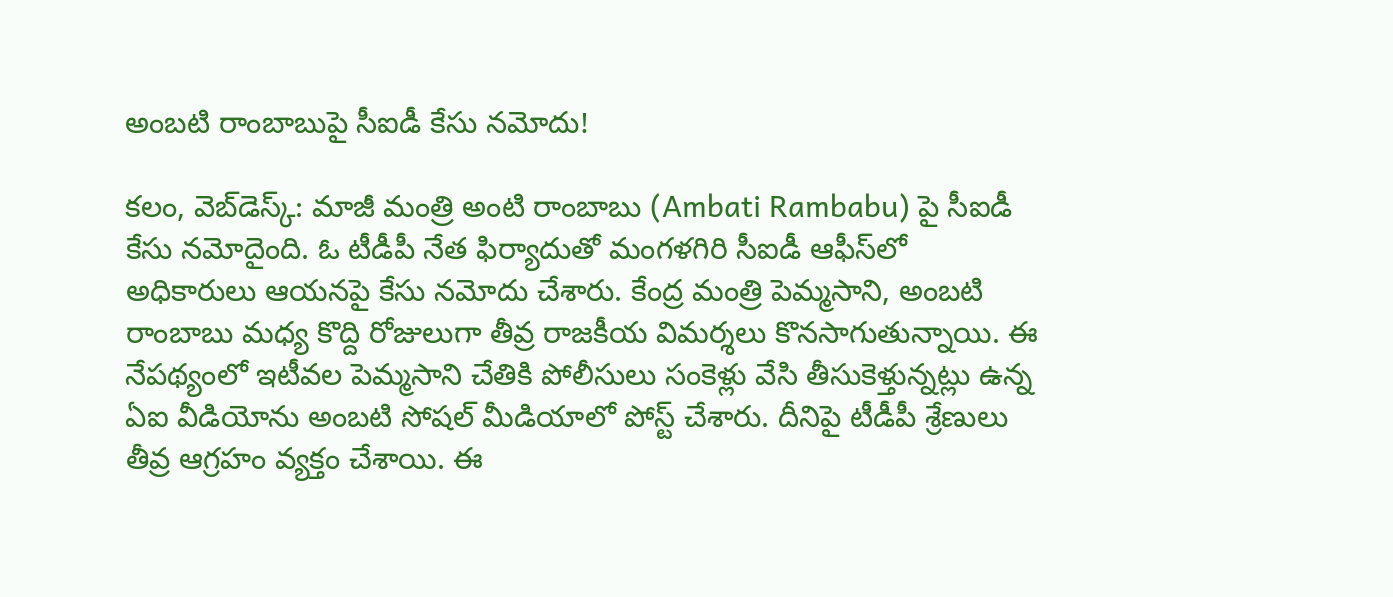అంబ‌టి రాంబాబుపై సీఐడీ కేసు న‌మోదు!

క‌లం, వెబ్‌డెస్క్‌: మాజీ మంత్రి అంటి రాంబాబు (Ambati Rambabu) పై సీఐడీ కేసు న‌మోదైంది. ఓ టీడీపీ నేత ఫిర్యాదుతో మంగ‌ళ‌గిరి సీఐడీ ఆఫీస్‌లో అధికారులు ఆయ‌న‌పై కేసు న‌మోదు చేశారు. కేంద్ర మంత్రి పెమ్మ‌సాని, అంబ‌టి రాంబాబు మ‌ధ్య కొద్ది రోజులుగా తీవ్ర రాజ‌కీయ విమ‌ర్శ‌లు కొన‌సాగుతున్నాయి. ఈ నేప‌థ్యంలో ఇటీవ‌ల పెమ్మసాని చేతికి పోలీసులు సంకెళ్లు వేసి తీసుకెళ్తున్నట్లు ఉన్న ఏఐ వీడియోను అంబ‌టి సోష‌ల్ మీడియాలో పోస్ట్ చేశారు. దీనిపై టీడీపీ శ్రేణులు తీవ్ర ఆగ్ర‌హం వ్య‌క్తం చేశాయి. ఈ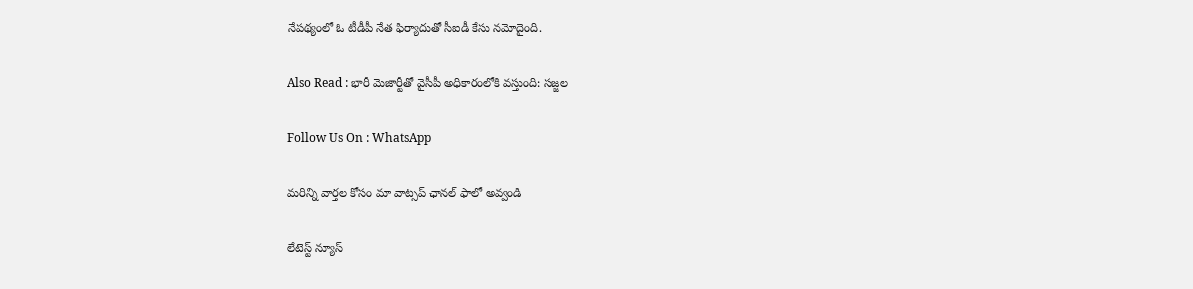నేప‌థ్యంలో ఓ టీడీపీ నేత ఫిర్యాదుతో సీఐడీ కేసు న‌మోదైంది.

Also Read : భారీ మెజార్టీతో వైసీపీ అధికారంలోకి వస్తుంది: సజ్జల

Follow Us On : WhatsApp

మ‌రిన్ని వార్త‌ల కోసం మా వాట్స‌ప్ ఛాన‌ల్ ఫాలో అవ్వండి

లేటెస్ట్ న్యూస్‌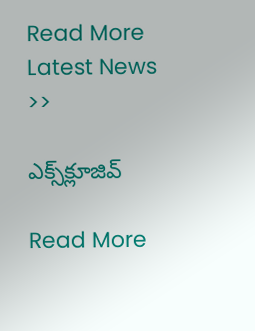Read More Latest News >>

ఎక్స్‌క్లూజివ్‌

Read More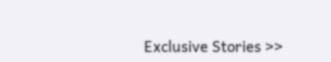Exclusive Stories >>